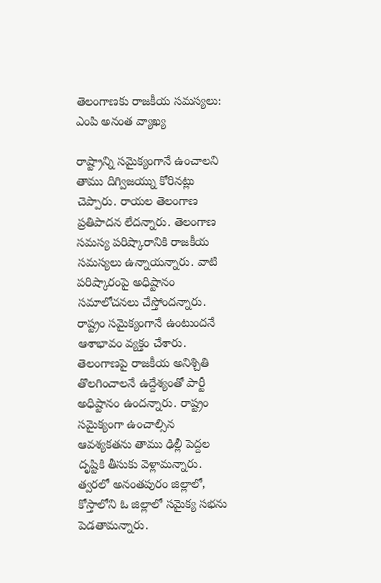తెలంగాణకు రాజకీయ సమస్యలు: ఎంపి అనంత వ్యాఖ్య

రాష్ట్రాన్ని సమైక్యంగానే ఉంచాలని తాము దిగ్విజయ్ను కోరినట్లు చెప్పారు. రాయల తెలంగాణ ప్రతిపాదన లేదన్నారు. తెలంగాణ సమస్య పరిష్కారానికి రాజకీయ సమస్యలు ఉన్నాయన్నారు. వాటి పరిష్కారంపై అధిష్టానం సమాలోచనలు చేస్తోందన్నారు. రాష్ట్రం సమైక్యంగానే ఉంటుందనే ఆశాభావం వ్యక్తం చేశారు.
తెలంగాణపై రాజకీయ అనిశ్చితి తొలగించాలనే ఉద్దేశ్యంతో పార్టీ అధిష్టానం ఉందన్నారు. రాష్ట్రం సమైక్యంగా ఉంచాల్సిన ఆవశ్యకతను తాము ఢిల్లీ పెద్దల దృష్టికి తీసుకు వెళ్లామన్నారు. త్వరలో అనంతపురం జిల్లాలో, కోస్తాలోని ఓ జిల్లాలో సమైక్య సభను పెడతామన్నారు.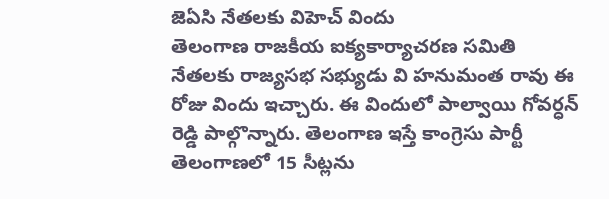జెఏసి నేతలకు విహెచ్ విందు
తెలంగాణ రాజకీయ ఐక్యకార్యాచరణ సమితి నేతలకు రాజ్యసభ సభ్యుడు వి హనుమంత రావు ఈ రోజు విందు ఇచ్చారు. ఈ విందులో పాల్వాయి గోవర్ధన్ రెడ్డి పాల్గొన్నారు. తెలంగాణ ఇస్తే కాంగ్రెసు పార్టీ తెలంగాణలో 15 సీట్లను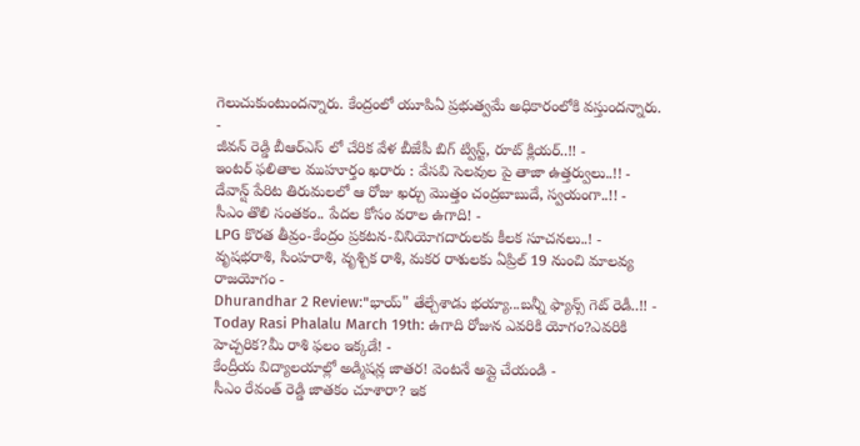గెలుచుకుంటుందన్నారు. కేంద్రంలో యూపిఏ ప్రభుత్వమే అధికారంలోకి వస్తుందన్నారు.
-
జీవన్ రెడ్డి బీఆర్ఎస్ లో చేరిక వేళ బీజేపీ బిగ్ ట్విస్ట్, రూట్ క్లియర్..!! -
ఇంటర్ ఫలితాల ముహూర్తం ఖరారు : వేసవి సెలవుల పై తాజా ఉత్తర్వులు..!! -
దేవాన్ష్ పేరిట తిరుమలలో ఆ రోజు ఖర్చు మొత్తం చంద్రబాబుదే, స్వయంగా..!! -
సీఎం తొలి సంతకం.. పేదల కోసం వరాల ఉగాది! -
LPG కొరత తీవ్రం-కేంద్రం ప్రకటన-వినియోగదారులకు కీలక సూచనలు..! -
వృషభరాశి, సింహరాశి, వృశ్చిక రాశి, మకర రాశులకు ఏప్రిల్ 19 నుంచి మాలవ్య రాజయోగం -
Dhurandhar 2 Review:"భాయ్" తేల్చేశాడు భయ్యా...బన్నీ ఫ్యాన్స్ గెట్ రెడీ..!! -
Today Rasi Phalalu March 19th: ఉగాది రోజున ఎవరికి యోగం?ఎవరికి హెచ్చరిక?మీ రాశి ఫలం ఇక్కడే! -
కేంద్రీయ విద్యాలయాల్లో అడ్మిషన్ల జాతర! వెంటనే అప్లై చేయండి -
సీఎం రేవంత్ రెడ్డి జాతకం చూశారా? ఇక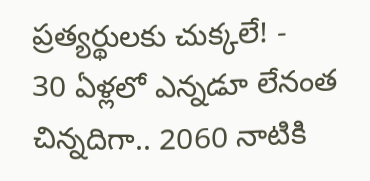ప్రత్యర్థులకు చుక్కలే! -
30 ఏళ్లలో ఎన్నడూ లేనంత చిన్నదిగా.. 2060 నాటికి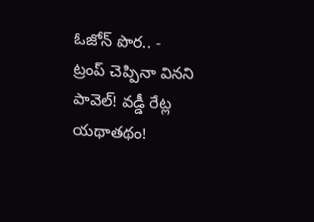ఓజోన్ పొర.. -
ట్రంప్ చెప్పినా వినని పావెల్! వడ్డీ రేట్ల యథాతథం!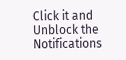Click it and Unblock the Notifications